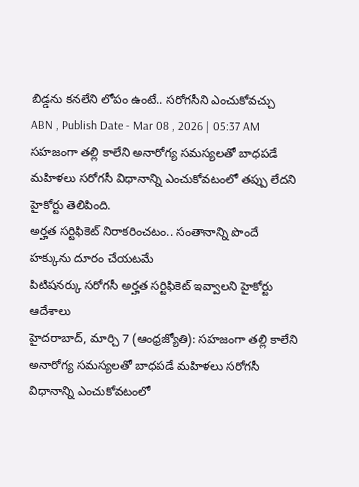బిడ్డను కనలేని లోపం ఉంటే.. సరోగసీని ఎంచుకోవచ్చు
ABN , Publish Date - Mar 08 , 2026 | 05:37 AM
సహజంగా తల్లి కాలేని అనారోగ్య సమస్యలతో బాధపడే మహిళలు సరోగసీ విధానాన్ని ఎంచుకోవటంలో తప్పు లేదని హైకోర్టు తెలిపింది.
అర్హత సర్టిఫికెట్ నిరాకరించటం.. సంతానాన్ని పొందే హక్కును దూరం చేయటమే
పిటిషనర్కు సరోగసీ అర్హత సర్టిఫికెట్ ఇవ్వాలని హైకోర్టు ఆదేశాలు
హైదరాబాద్, మార్చి 7 (ఆంధ్రజ్యోతి): సహజంగా తల్లి కాలేని అనారోగ్య సమస్యలతో బాధపడే మహిళలు సరోగసీ విధానాన్ని ఎంచుకోవటంలో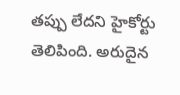తప్పు లేదని హైకోర్టు తెలిపింది. అరుదైన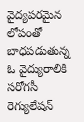వైద్యపరమైన లోపంతో బాధపడుతున్న ఓ వైద్యురాలికి సరోగసీ రెగ్యులేషన్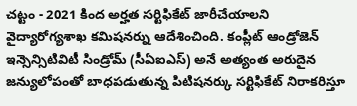చట్టం - 2021 కింద అర్హత సర్టిఫికేట్ జారీచేయాలని వైద్యారోగ్యశాఖ కమిషనర్ను ఆదేశించింది. కంప్లీట్ ఆండ్రోజెన్ ఇన్సెన్సిటివిటీ సిండ్రోమ్ (సీఏఐఎస్) అనే అత్యంత అరుదైన జన్యులోపంతో బాధపడుతున్న పిటిషనర్కు సర్టిఫికేట్ నిరాకరిస్తూ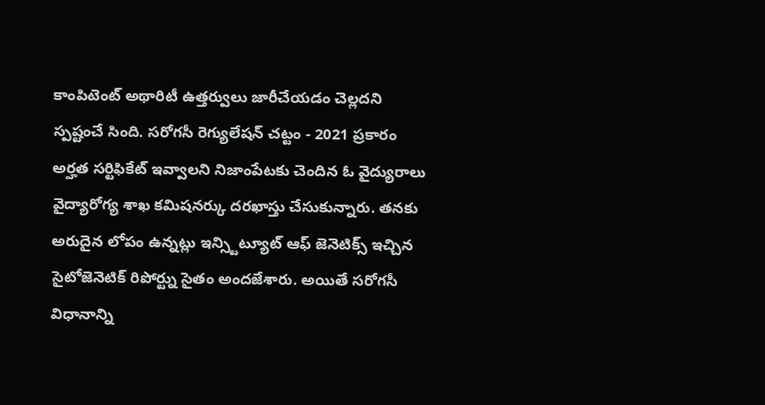కాంపిటెంట్ అథారిటీ ఉత్తర్వులు జారీచేయడం చెల్లదని స్పష్టంచే సింది. సరోగసీ రెగ్యులేషన్ చట్టం - 2021 ప్రకారం అర్హత సర్టిఫికేట్ ఇవ్వాలని నిజాంపేటకు చెందిన ఓ వైద్యురాలు వైద్యారోగ్య శాఖ కమిషనర్కు దరఖాస్తు చేసుకున్నారు. తనకు అరుదైన లోపం ఉన్నట్లు ఇన్స్టిట్యూట్ ఆఫ్ జెనెటిక్స్ ఇచ్చిన సైటోజెనెటిక్ రిపోర్ట్ను సైతం అందజేశారు. అయితే సరోగసీ విధానాన్ని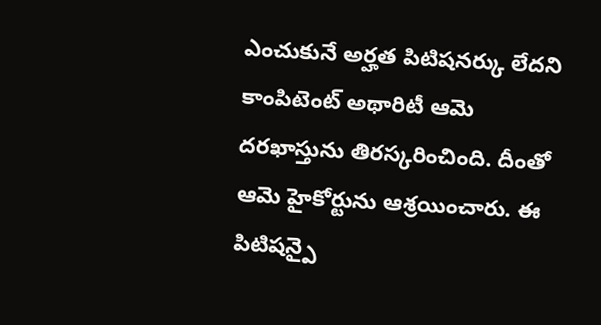ఎంచుకునే అర్హత పిటిషనర్కు లేదని కాంపిటెంట్ అథారిటీ ఆమె దరఖాస్తును తిరస్కరించింది. దీంతో ఆమె హైకోర్టును ఆశ్రయించారు. ఈ పిటిషన్పై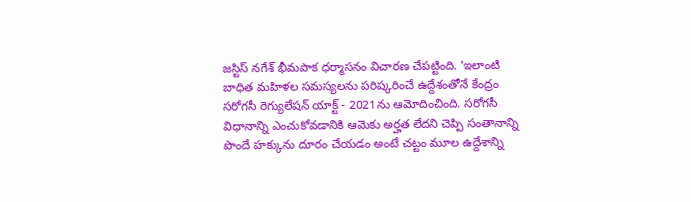జస్టిస్ నగేశ్ భీమపాక ధర్మాసనం విచారణ చేపట్టింది. ‘ఇలాంటి బాధిత మహిళల సమస్యలను పరిష్కరించే ఉద్దేశంతోనే కేంద్రం సరోగసీ రెగ్యులేషన్ యాక్ట్ - 2021ను ఆమోదించింది. సరోగసీ విధానాన్ని ఎంచుకోవడానికి ఆమెకు అర్హత లేదని చెప్పి సంతానాన్ని పొందే హక్కును దూరం చేయడం అంటే చట్టం మూల ఉద్దేశాన్ని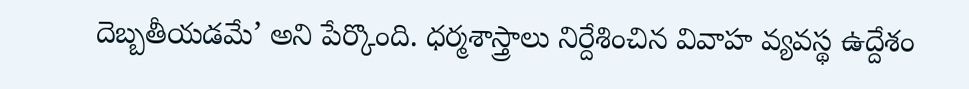దెబ్బతీయడమే’ అని పేర్కొంది. ధర్మశాస్త్రాలు నిర్దేశించిన వివాహ వ్యవస్థ ఉద్దేశం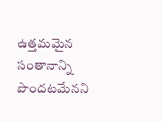ఉత్తమమైన సంతానాన్ని పొందటమేనని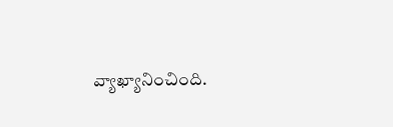వ్యాఖ్యానించింది.